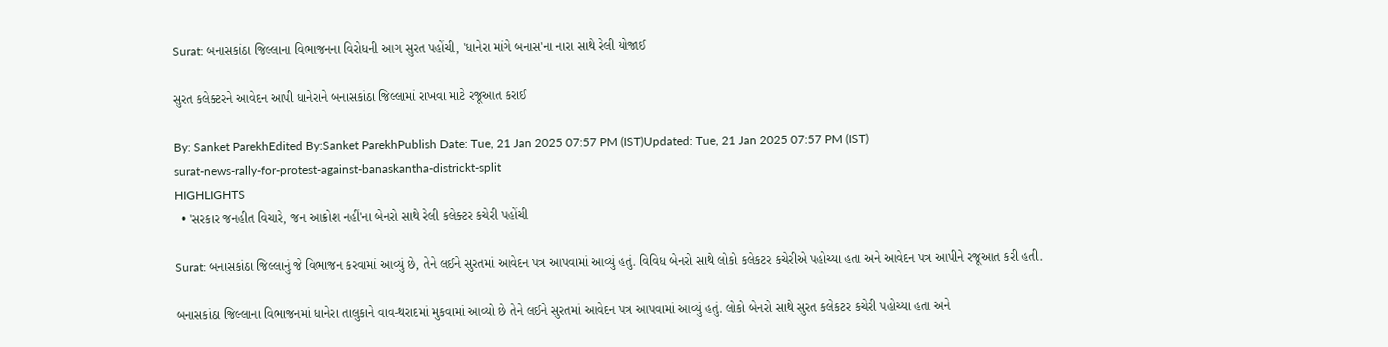Surat: બનાસકાંઠા જિલ્લાના વિભાજનના વિરોધની આગ સુરત પહોંચી, 'ધાનેરા માંગે બનાસ'ના નારા સાથે રેલી યોજાઈ

સુરત કલેક્ટરને આવેદન આપી ધાનેરાને બનાસકાંઠા જિલ્લામાં રાખવા માટે રજૂઆત કરાઈ

By: Sanket ParekhEdited By:Sanket ParekhPublish Date: Tue, 21 Jan 2025 07:57 PM (IST)Updated: Tue, 21 Jan 2025 07:57 PM (IST)
surat-news-rally-for-protest-against-banaskantha-districkt-split
HIGHLIGHTS
  • 'સરકાર જનહીત વિચારે, જન આક્રોશ નહીં'ના બેનરો સાથે રેલી કલેક્ટર કચેરી પહોંચી

Surat: બનાસકાંઠા જિલ્લાનું જે વિભાજન કરવામાં આવ્યું છે, તેને લઈને સુરતમાં આવેદન પત્ર આપવામાં આવ્યું હતું. વિવિધ બેનરો સાથે લોકો કલેકટર કચેરીએ પહોચ્યા હતા અને આવેદન પત્ર આપીને રજૂઆત કરી હતી.

બનાસકાંઠા જિલ્લાના વિભાજનમાં ધાનેરા તાલુકાને વાવ-થરાદમાં મુકવામાં આવ્યો છે તેને લઈને સુરતમાં આવેદન પત્ર આપવામાં આવ્યું હતું. લોકો બેનરો સાથે સુરત કલેકટર કચેરી પહોચ્યા હતા અને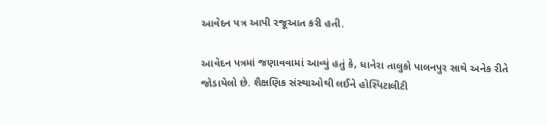આવેદન પત્ર આપી રજૂઆત કરી હતી.

આવેદન પત્રમાં જણાવવામાં આવ્યું હતું કે, ધાનેરા તાલુકો પાલનપુર સાથે અનેક રીતે જોડાયેલો છે. શૈક્ષણિક સંસ્થાઓથી લઈને હોસ્પિટાલીટી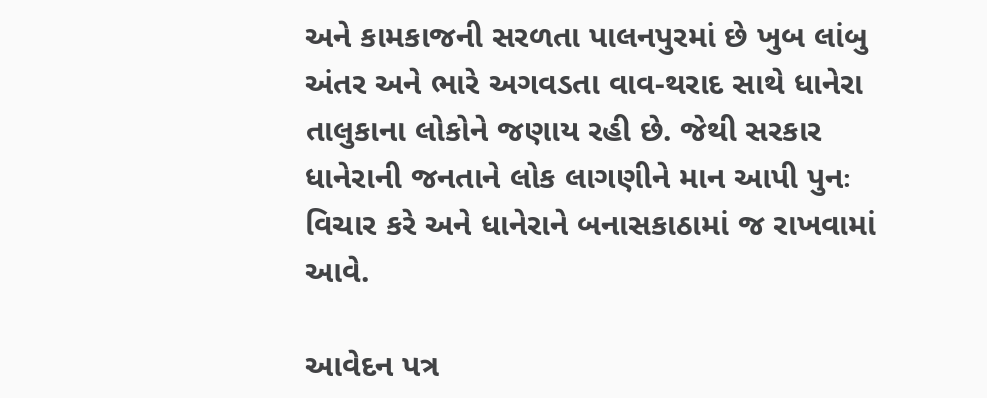અને કામકાજની સરળતા પાલનપુરમાં છે ખુબ લાંબુ અંતર અને ભારે અગવડતા વાવ-થરાદ સાથે ધાનેરા તાલુકાના લોકોને જણાય રહી છે. જેથી સરકાર ધાનેરાની જનતાને લોક લાગણીને માન આપી પુનઃ વિચાર કરે અને ધાનેરાને બનાસકાઠામાં જ રાખવામાં આવે.

આવેદન પત્ર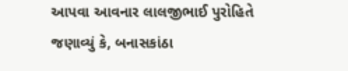આપવા આવનાર લાલજીભાઈ પુરોહિતે જણાવ્યું કે, બનાસકાંઠા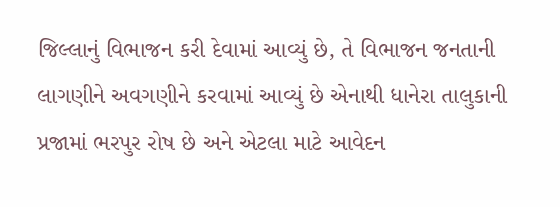જિલ્લાનું વિભાજન કરી દેવામાં આવ્યું છે, તે વિભાજન જનતાની લાગણીને અવગણીને કરવામાં આવ્યું છે એનાથી ધાનેરા તાલુકાની પ્રજામાં ભરપુર રોષ છે અને એટલા માટે આવેદન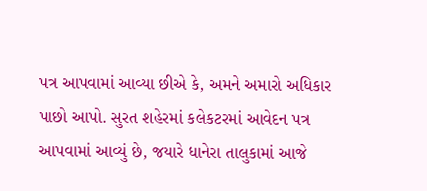પત્ર આપવામાં આવ્યા છીએ કે, અમને અમારો અધિકાર પાછો આપો. સુરત શહેરમાં કલેકટરમાં આવેદન પત્ર આપવામાં આવ્યું છે, જયારે ધાનેરા તાલુકામાં આજે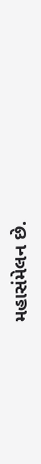મહાસંમેલન છે.